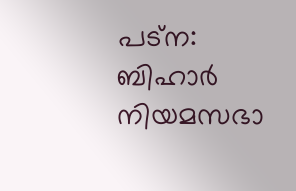പട്ന: ബിഹാര്‍ നിയമസഭാ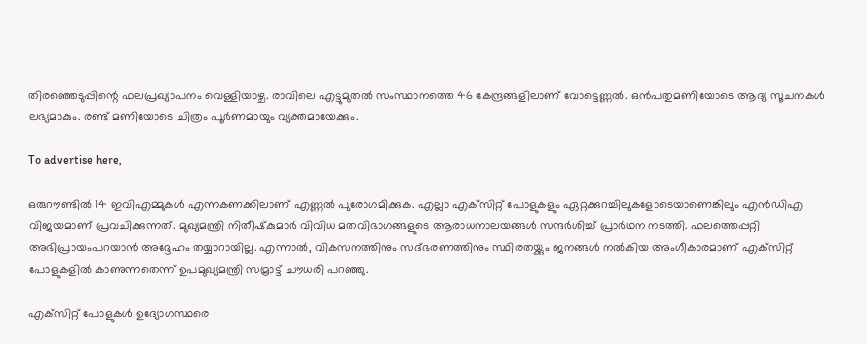തിരഞ്ഞെടുപ്പിന്റെ ഫലപ്രഖ്യാപനം വെള്ളിയാഴ്ച. രാവിലെ എട്ടുമുതല്‍ സംസ്ഥാനത്തെ 46 കേന്ദ്രങ്ങളിലാണ് വോട്ടെണ്ണല്‍. ഒന്‍പതുമണിയോടെ ആദ്യ സൂചനകള്‍ ലഭ്യമാകും. രണ്ട് മണിയോടെ ചിത്രം പൂര്‍ണമായും വ്യക്തമായേക്കും.

To advertise here,

ഒരുറൗണ്ടില്‍ 14 ഇവിഎമ്മുകള്‍ എന്നകണക്കിലാണ് എണ്ണല്‍ പുരോഗമിക്കുക. എല്ലാ എക്‌സിറ്റ് പോളുകളും ഏറ്റക്കുറച്ചിലുകളോടെയാണെങ്കിലും എന്‍ഡിഎ വിജയമാണ് പ്രവചിക്കുന്നത്. മുഖ്യമന്ത്രി നിതീഷ്‌കുമാര്‍ വിവിധ മതവിഭാഗങ്ങളുടെ ആരാധനാലയങ്ങള്‍ സന്ദര്‍ശിച്ച് പ്രാര്‍ഥന നടത്തി. ഫലത്തെപ്പറ്റി അഭിപ്രായംപറയാന്‍ അദ്ദേഹം തയ്യാറായില്ല. എന്നാല്‍, വികസനത്തിനും സദ്ഭരണത്തിനും സ്ഥിരതയ്ക്കും ജനങ്ങള്‍ നല്‍കിയ അംഗീകാരമാണ് എക്‌സിറ്റ് പോളുകളില്‍ കാണുന്നതെന്ന് ഉപമുഖ്യമന്ത്രി സമ്രാട്ട് ചൗധരി പറഞ്ഞു.

എക്‌സിറ്റ് പോളുകള്‍ ഉദ്യോഗസ്ഥരെ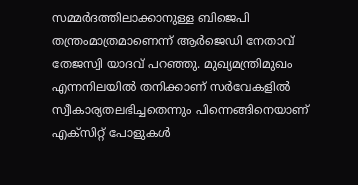സമ്മര്‍ദത്തിലാക്കാനുള്ള ബിജെപി തന്ത്രംമാത്രമാണെന്ന് ആര്‍ജെഡി നേതാവ് തേജസ്വി യാദവ് പറഞ്ഞു. മുഖ്യമന്ത്രിമുഖം എന്നനിലയില്‍ തനിക്കാണ് സര്‍വേകളില്‍ സ്വീകാര്യതലഭിച്ചതെന്നും പിന്നെങ്ങിനെയാണ് എക്‌സിറ്റ് പോളുകള്‍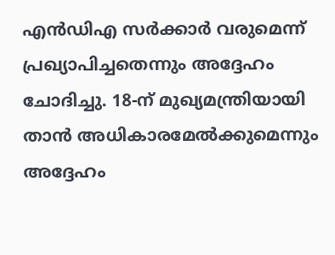എന്‍ഡിഎ സര്‍ക്കാര്‍ വരുമെന്ന് പ്രഖ്യാപിച്ചതെന്നും അദ്ദേഹം ചോദിച്ചു. 18-ന് മുഖ്യമന്ത്രിയായി താന്‍ അധികാരമേല്‍ക്കുമെന്നും അദ്ദേഹം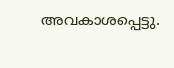അവകാശപ്പെട്ടു.